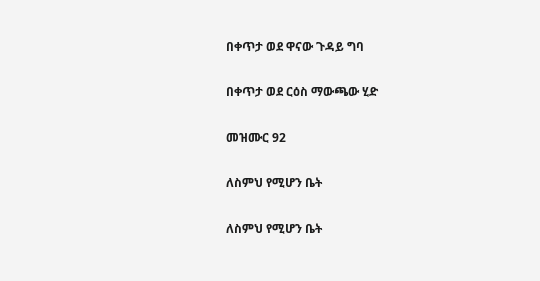በቀጥታ ወደ ዋናው ጉዳይ ግባ

በቀጥታ ወደ ርዕስ ማውጫው ሂድ

መዝሙር 92

ለስምህ የሚሆን ቤት

ለስምህ የሚሆን ቤት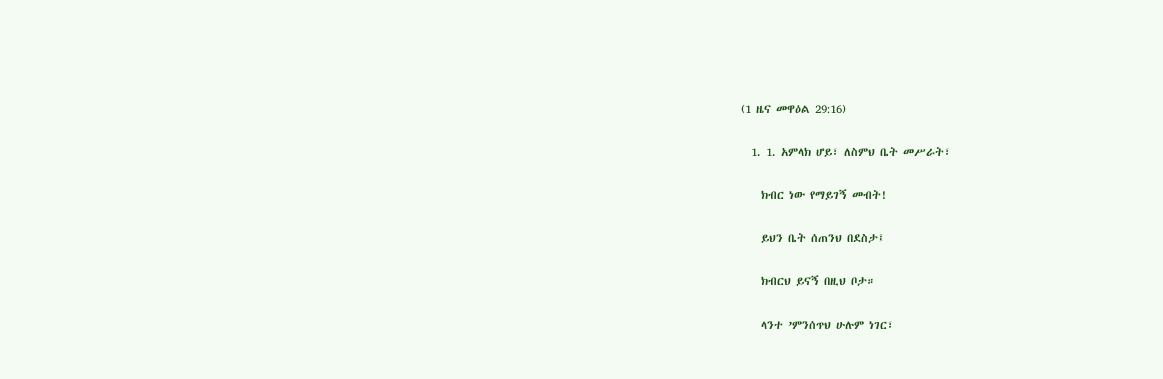(1 ዜና መዋዕል 29:16)

  1. 1. አምላክ ሆይ፣ ለስምህ ቤት መሥራት፣

    ክብር ነው የማይገኝ መብት!

    ይህን ቤት ሰጠንህ በደስታ፤

    ክብርህ ይናኝ በዚህ ቦታ።

    ላንተ ’ምንሰጥህ ሁሉም ነገር፣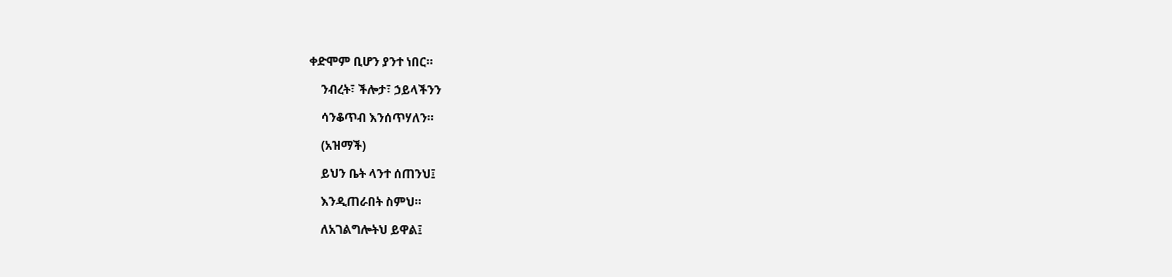ቀድሞም ቢሆን ያንተ ነበር።

    ንብረት፣ ችሎታ፣ ኃይላችንን

    ሳንቆጥብ እንሰጥሃለን።

    (አዝማች)

    ይህን ቤት ላንተ ሰጠንህ፤

    እንዲጠራበት ስምህ።

    ለአገልግሎትህ ይዋል፤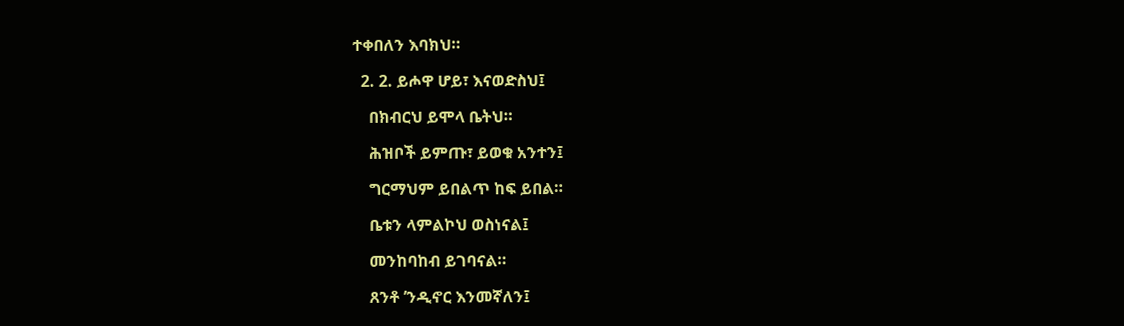ተቀበለን እባክህ።

  2. 2. ይሖዋ ሆይ፣ እናወድስህ፤

    በክብርህ ይሞላ ቤትህ።

    ሕዝቦች ይምጡ፣ ይወቁ አንተን፤

    ግርማህም ይበልጥ ከፍ ይበል።

    ቤቱን ላምልኮህ ወስነናል፤

    መንከባከብ ይገባናል።

    ጸንቶ ’ንዲኖር እንመኛለን፤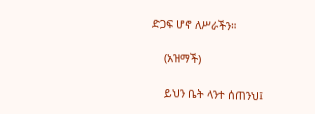ድጋፍ ሆኖ ለሥራችን።

    (አዝማች)

    ይህን ቤት ላንተ ሰጠንህ፤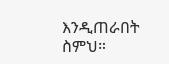እንዲጠራበት ስምህ።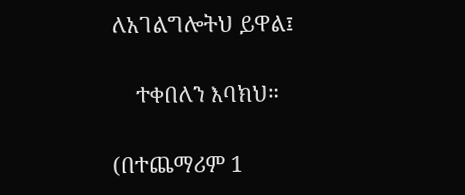ለአገልግሎትህ ይዋል፤

    ተቀበለን እባክህ።

(በተጨማሪም 1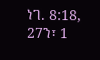ነገ. 8:18, 27ን፣ 1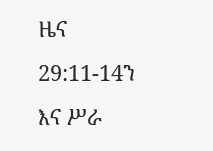ዜና 29:11-14ን እና ሥራ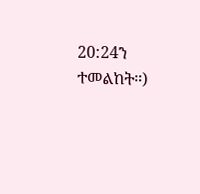20:24ን ተመልከት።)